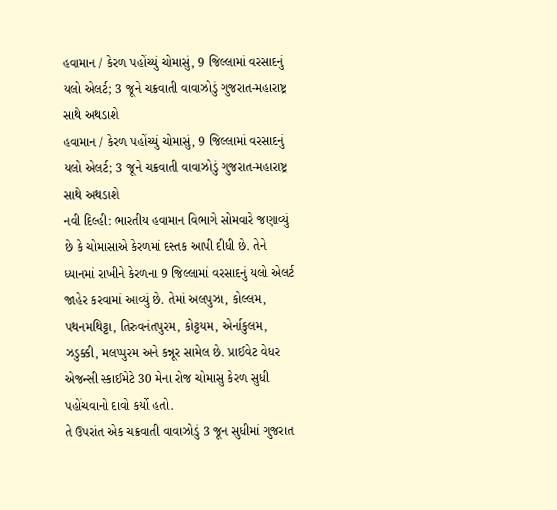હવામાન / કેરળ પહોંચ્યું ચોમાસું, 9 જિલ્લામાં વરસાદનું યલો એલર્ટ; 3 જૂને ચક્રવાતી વાવાઝોડું ગુજરાત-મહારાષ્ટ્ર સાથે અથડાશે
હવામાન / કેરળ પહોંચ્યું ચોમાસું, 9 જિલ્લામાં વરસાદનું યલો એલર્ટ; 3 જૂને ચક્રવાતી વાવાઝોડું ગુજરાત-મહારાષ્ટ્ર સાથે અથડાશે
નવી દિલ્હી: ભારતીય હવામાન વિભાગે સોમવારે જણાવ્યું છે કે ચોમાસાએ કેરળમાં દસ્તક આપી દીધી છે. તેને ધ્યાનમાં રાખીને કેરળના 9 જિલ્લામાં વરસાદનું યલો એલર્ટ જાહેર કરવામાં આવ્યું છે. તેમાં અલપુઝા, કોલ્લમ, પથનમથિટ્ટા, તિરુવનંતપુરમ, કોટ્ટયમ, એર્નાકુલમ, ઝડુક્કી, મલપ્પુરમ અને કન્નૂર સામેલ છે. પ્રાઈવેટ વેધર એજન્સી સ્કાઈમેટે 30 મેના રોજ ચોમાસુ કેરળ સુધી પહોંચવાનો દાવો કર્યો હતો.
તે ઉપરાંત એક ચક્રવાતી વાવાઝોડું 3 જૂન સુધીમાં ગુજરાત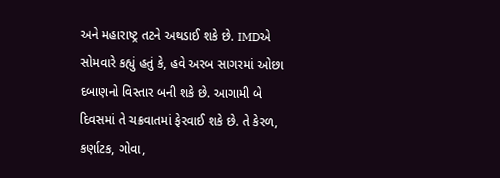અને મહારાષ્ટ્ર તટને અથડાઈ શકે છે. IMDએ સોમવારે કહ્યું હતું કે, હવે અરબ સાગરમાં ઓછા દબાણનો વિસ્તાર બની શકે છે. આગામી બે દિવસમાં તે ચક્રવાતમાં ફેરવાઈ શકે છે. તે કેરળ, કર્ણાટક, ગોવા,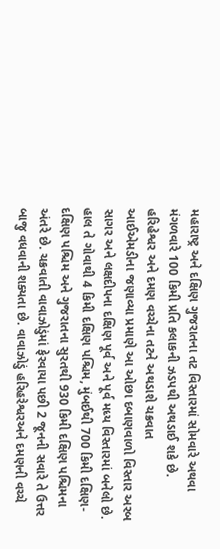મહારાષ્ટ્ર અને દક્ષિણ ગુજરાતના તટ વિસ્તારમાં સોમવારે અથવા મંગળવારે 100 કિમી પ્રતિ કલાકની ઝડપથી અથડાઈ શકે છે.
હરિહેશ્વર અને દમણ વચ્ચેના તટને અથડાશે ચક્રવાત
આઈએમડીના જણાવ્યા પ્રમાણે આ ઓછા દબાણવાળો વિસ્તાર અરબ સાગર અને લક્ષદીપના દક્ષિણ પૂર્વ અને પૂર્વ મધ્ય વિસ્તારમાં બનેલો છે. હાલ તે ગોવાથી 4 કિમી દક્ષિણ પશ્ચિમ, મુંબઈથી 700 કિમી દક્ષિણ-દક્ષિણ પશ્ચિમ અને ગુજરાતના સુરતથી 930 કિમી દક્ષિણ પશ્ચિમના અંતરે છે. ચક્રવાતી વાવાઝોડુંમાં ફેરવાયા પછી 2 જૂનની સવારે તે ઉત્તર બાજુ વધવાની શક્યતા છે. વાવાઝોડું હરિહરેશ્વરઅને દમણની વચ્ચે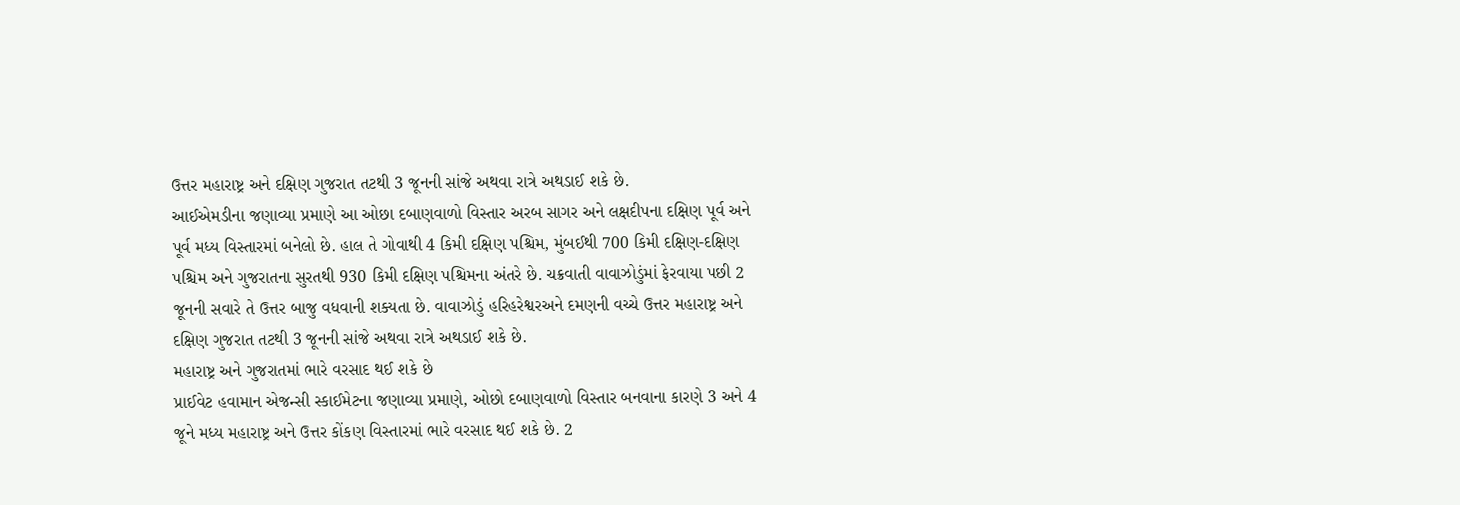ઉત્તર મહારાષ્ટ્ર અને દક્ષિણ ગુજરાત તટથી 3 જૂનની સાંજે અથવા રાત્રે અથડાઈ શકે છે.
આઈએમડીના જણાવ્યા પ્રમાણે આ ઓછા દબાણવાળો વિસ્તાર અરબ સાગર અને લક્ષદીપના દક્ષિણ પૂર્વ અને પૂર્વ મધ્ય વિસ્તારમાં બનેલો છે. હાલ તે ગોવાથી 4 કિમી દક્ષિણ પશ્ચિમ, મુંબઈથી 700 કિમી દક્ષિણ-દક્ષિણ પશ્ચિમ અને ગુજરાતના સુરતથી 930 કિમી દક્ષિણ પશ્ચિમના અંતરે છે. ચક્રવાતી વાવાઝોડુંમાં ફેરવાયા પછી 2 જૂનની સવારે તે ઉત્તર બાજુ વધવાની શક્યતા છે. વાવાઝોડું હરિહરેશ્વરઅને દમણની વચ્ચે ઉત્તર મહારાષ્ટ્ર અને દક્ષિણ ગુજરાત તટથી 3 જૂનની સાંજે અથવા રાત્રે અથડાઈ શકે છે.
મહારાષ્ટ્ર અને ગુજરાતમાં ભારે વરસાદ થઈ શકે છે
પ્રાઈવેટ હવામાન એજન્સી સ્કાઈમેટના જણાવ્યા પ્રમાણે, ઓછો દબાણવાળો વિસ્તાર બનવાના કારણે 3 અને 4 જૂને મધ્ય મહારાષ્ટ્ર અને ઉત્તર કોંકણ વિસ્તારમાં ભારે વરસાદ થઈ શકે છે. 2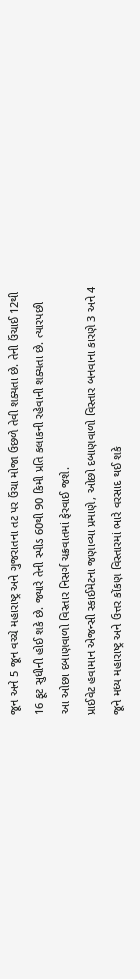જૂન અને 5 જૂન વચ્ચે મહારાષ્ટ્ર અને ગુજરાતના તટ પર ઉંચા મોજા ઉછળે તેવી શક્યતા છે. તેની ઉંચાઈ 12થી 16 ફૂટ સુધીની હોઈ શકે છે. જ્યારે તેની સ્પીડ 60થી 90 કિમી પ્રતિ કલાકની રહેવાની શક્યતા છે. ત્યારપછી આ ઓછા દબાણવાળો વિસ્તાર નિસર્ગ ચક્રવાતમાં ફેરવાઈ જશે.
પ્રાઈવેટ હવામાન એજન્સી સ્કાઈમેટના જણાવ્યા પ્રમાણે, ઓછો દબાણવાળો વિસ્તાર બનવાના કારણે 3 અને 4 જૂને મધ્ય મહારાષ્ટ્ર અને ઉત્તર કોંકણ વિસ્તારમાં ભારે વરસાદ થઈ શકે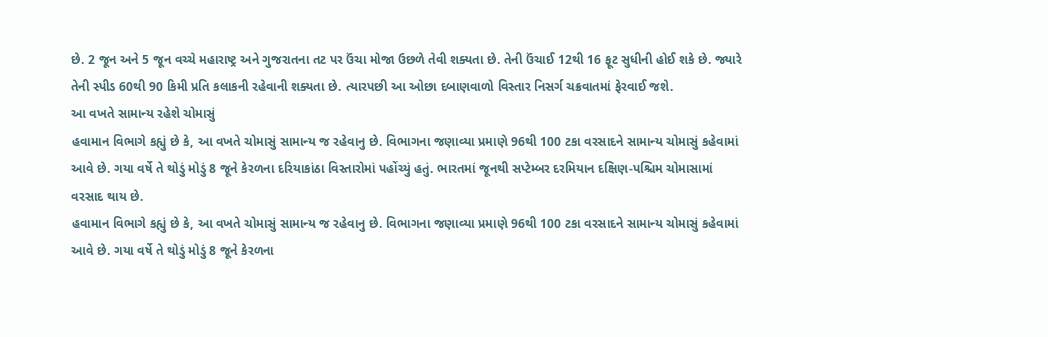છે. 2 જૂન અને 5 જૂન વચ્ચે મહારાષ્ટ્ર અને ગુજરાતના તટ પર ઉંચા મોજા ઉછળે તેવી શક્યતા છે. તેની ઉંચાઈ 12થી 16 ફૂટ સુધીની હોઈ શકે છે. જ્યારે તેની સ્પીડ 60થી 90 કિમી પ્રતિ કલાકની રહેવાની શક્યતા છે. ત્યારપછી આ ઓછા દબાણવાળો વિસ્તાર નિસર્ગ ચક્રવાતમાં ફેરવાઈ જશે.
આ વખતે સામાન્ય રહેશે ચોમાસું
હવામાન વિભાગે કહ્યું છે કે, આ વખતે ચોમાસું સામાન્ય જ રહેવાનુ છે. વિભાગના જણાવ્યા પ્રમાણે 96થી 100 ટકા વરસાદને સામાન્ય ચોમાસું કહેવામાં આવે છે. ગયા વર્ષે તે થોડું મોડું 8 જૂને કેરળના દરિયાકાંઠા વિસ્તારોમાં પહોંચ્યું હતું. ભારતમાં જૂનથી સપ્ટેમ્બર દરમિયાન દક્ષિણ-પશ્ચિમ ચોમાસામાં વરસાદ થાય છે.
હવામાન વિભાગે કહ્યું છે કે, આ વખતે ચોમાસું સામાન્ય જ રહેવાનુ છે. વિભાગના જણાવ્યા પ્રમાણે 96થી 100 ટકા વરસાદને સામાન્ય ચોમાસું કહેવામાં આવે છે. ગયા વર્ષે તે થોડું મોડું 8 જૂને કેરળના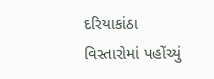દરિયાકાંઠા વિસ્તારોમાં પહોંચ્યું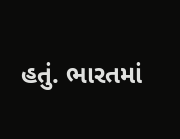હતું. ભારતમાં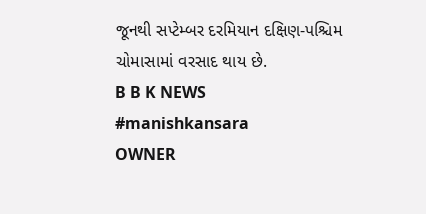જૂનથી સપ્ટેમ્બર દરમિયાન દક્ષિણ-પશ્ચિમ ચોમાસામાં વરસાદ થાય છે.
B B K NEWS
#manishkansara
OWNER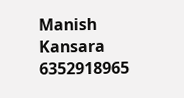Manish Kansara
6352918965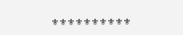⚜⚜⚜⚜⚜⚜⚜⚜⚜⚜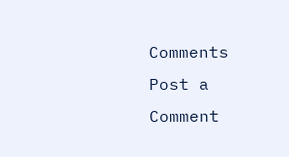Comments
Post a Comment